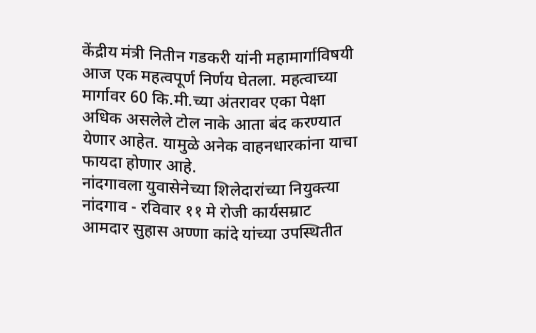केंद्रीय मंत्री नितीन गडकरी यांनी महामार्गाविषयी आज एक महत्वपूर्ण निर्णय घेतला. महत्वाच्या मार्गावर 60 कि.मी.च्या अंतरावर एका पेक्षा अधिक असलेले टोल नाके आता बंद करण्यात येणार आहेत. यामुळे अनेक वाहनधारकांना याचा फायदा होणार आहे.
नांदगावला युवासेनेच्या शिलेदारांच्या नियुक्त्या
नांदगाव - रविवार ११ मे रोजी कार्यसम्राट आमदार सुहास अण्णा कांदे यांच्या उपस्थितीत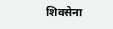शिवसेना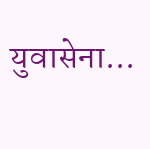युवासेना...